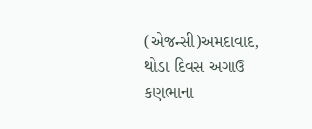(એજન્સી)અમદાવાદ, થોડા દિવસ અગાઉ કણભાના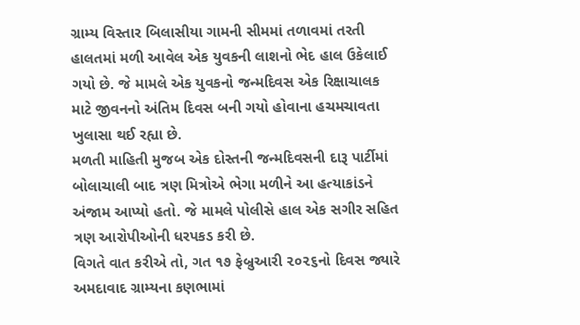ગ્રામ્ય વિસ્તાર બિલાસીયા ગામની સીમમાં તળાવમાં તરતી હાલતમાં મળી આવેલ એક યુવકની લાશનો ભેદ હાલ ઉકેલાઈ ગયો છે. જે મામલે એક યુવકનો જન્મદિવસ એક રિક્ષાચાલક માટે જીવનનો અંતિમ દિવસ બની ગયો હોવાના હચમચાવતા ખુલાસા થઈ રહ્યા છે.
મળતી માહિતી મુજબ એક દોસ્તની જન્મદિવસની દારૂ પાર્ટીમાં બોલાચાલી બાદ ત્રણ મિત્રોએ ભેગા મળીને આ હત્યાકાંડને અંજામ આપ્યો હતો. જે મામલે પોલીસે હાલ એક સગીર સહિત ત્રણ આરોપીઓની ધરપકડ કરી છે.
વિગતે વાત કરીએ તો, ગત ૧૭ ફેબ્રુઆરી ૨૦૨૬નો દિવસ જ્યારે અમદાવાદ ગ્રામ્યના કણભામાં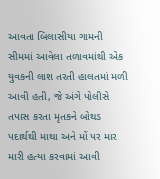આવતા બિલાસીયા ગામની સીમમાં આવેલા તળાવમાંથી એક યુવકની લાશ તરતી હાલતમાં મળી આવી હતી, જે અંગે પોલીસે તપાસ કરતા મૃતકને બોથડ પદાર્થથી માથા અને મોં પર માર મારી હત્યા કરવામાં આવી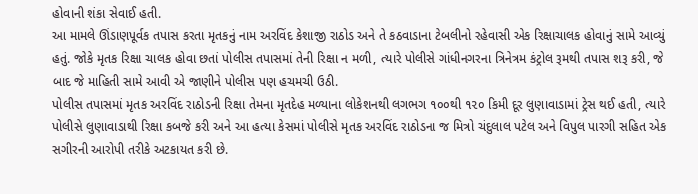હોવાની શંકા સેવાઈ હતી.
આ મામલે ઊંડાણપૂર્વક તપાસ કરતા મૃતકનું નામ અરવિંદ કેશાજી રાઠોડ અને તે કઠવાડાના ટેબલીનો રહેવાસી એક રિક્ષાચાલક હોવાનું સામે આવ્યું હતું. જોકે મૃતક રિક્ષા ચાલક હોવા છતાં પોલીસ તપાસમાં તેની રિક્ષા ન મળી, ત્યારે પોલીસે ગાંધીનગરના ત્રિનેત્રમ કંટ્રોલ રૂમથી તપાસ શરૂ કરી, જે બાદ જે માહિતી સામે આવી એ જાણીને પોલીસ પણ હચમચી ઉઠી.
પોલીસ તપાસમાં મૃતક અરવિંદ રાઠોડની રિક્ષા તેમના મૃતદેહ મળ્યાના લોકેશનથી લગભગ ૧૦૦થી ૧૨૦ કિમી દૂર લુણાવાડામાં ટ્રેસ થઈ હતી, ત્યારે પોલીસે લુણાવાડાથી રિક્ષા કબજે કરી અને આ હત્યા કેસમાં પોલીસે મૃતક અરવિંદ રાઠોડના જ મિત્રો ચંદુલાલ પટેલ અને વિપુલ પારગી સહિત એક સગીરની આરોપી તરીકે અટકાયત કરી છે.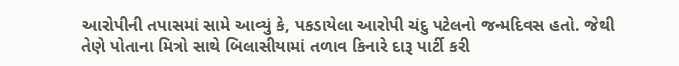આરોપીની તપાસમાં સામે આવ્યું કે, પકડાયેલા આરોપી ચંદુ પટેલનો જન્મદિવસ હતો. જેથી તેણે પોતાના મિત્રો સાથે બિલાસીયામાં તળાવ કિનારે દારૂ પાર્ટી કરી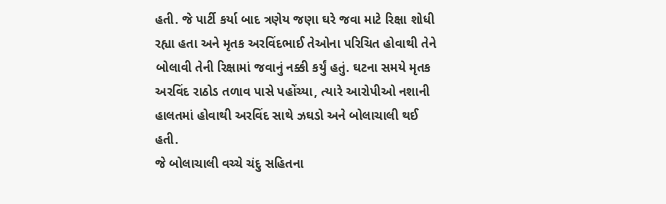હતી. જે પાર્ટી કર્યા બાદ ત્રણેય જણા ઘરે જવા માટે રિક્ષા શોધી રહ્યા હતા અને મૃતક અરવિંદભાઈ તેઓના પરિચિત હોવાથી તેને બોલાવી તેની રિક્ષામાં જવાનું નક્કી કર્યું હતું. ઘટના સમયે મૃતક અરવિંદ રાઠોડ તળાવ પાસે પહોંચ્યા, ત્યારે આરોપીઓ નશાની હાલતમાં હોવાથી અરવિંદ સાથે ઝઘડો અને બોલાચાલી થઈ હતી.
જે બોલાચાલી વચ્ચે ચંદુ સહિતના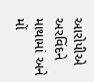આરોપીએ અરવિંદને માથામાં અને મોં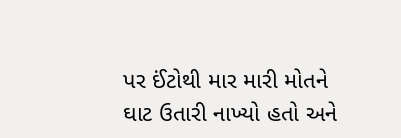પર ઈંટોથી માર મારી મોતને ઘાટ ઉતારી નાખ્યો હતો અને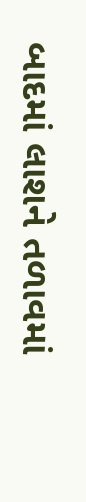બાદમાં લાશને તળાવમાં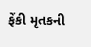ફેંકી મૃતકની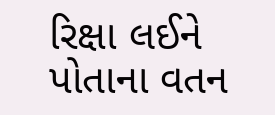રિક્ષા લઈને પોતાના વતન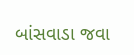બાંસવાડા જવા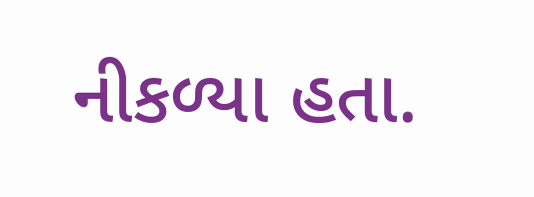નીકળ્યા હતા.